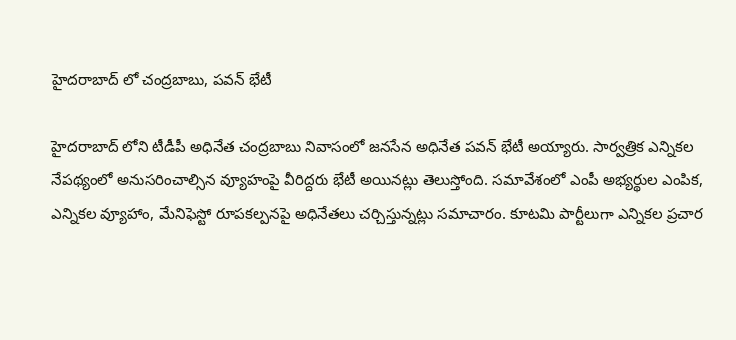హైదరాబాద్ లో చంద్రబాబు, పవన్ భేటీ

హైదరాబాద్ లోని టీడీపీ అధినేత చంద్రబాబు నివాసంలో జనసేన అధినేత పవన్ భేటీ అయ్యారు. సార్వత్రిక ఎన్నికల నేపథ్యంలో అనుసరించాల్సిన వ్యూహంపై వీరిద్దరు భేటీ అయినట్లు తెలుస్తోంది. సమావేశంలో ఎంపీ అభ్యర్థుల ఎంపిక, ఎన్నికల వ్యూహాం, మేనిఫెస్టో రూపకల్పనపై అధినేతలు చర్చిస్తున్నట్లు సమాచారం. కూటమి పార్టీలుగా ఎన్నికల ప్రచార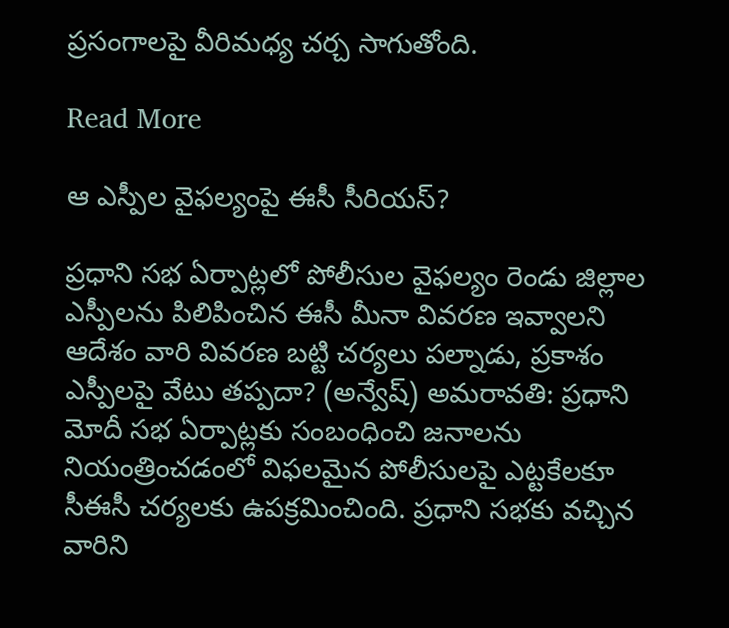ప్రసంగాలపై వీరిమధ్య చర్చ సాగుతోంది.

Read More

ఆ ఎస్పీల వైఫల్యంపై ఈసీ సీరియస్?

ప్రధాని సభ ఏర్పాట్లలో పోలీసుల వైఫల్యం రెండు జిల్లాల ఎస్పీలను పిలిపించిన ఈసీ మీనా వివరణ ఇవ్వాలని ఆదేశం వారి వివరణ బట్టి చర్యలు పల్నాడు, ప్రకాశం ఎస్పీలపై వేటు తప్పదా? (అన్వేష్) అమరావతి: ప్రధాని మోదీ సభ ఏర్పాట్లకు సంబంధించి జనాలను నియంత్రించడంలో విఫలమైన పోలీసులపై ఎట్టకేలకూ సీఈసీ చర్యలకు ఉపక్రమించింది. ప్రధాని సభకు వచ్చిన వారిని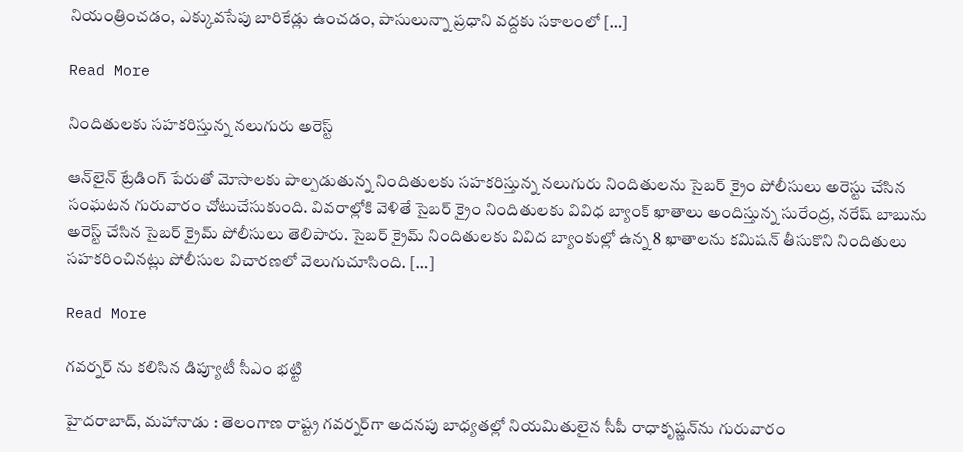నియంత్రించడం, ఎక్కువసేపు బారికేడ్లు ఉంచడం, పాసులున్నా ప్రధాని వద్దకు సకాలంలో […]

Read More

నిందితులకు సహకరిస్తున్న నలుగురు అరెస్ట్‌

ఆన్‌లైన్‌ ట్రేడింగ్ పేరుతో మోసాలకు పాల్పడుతున్న నిందితులకు సహకరిస్తున్న నలుగురు నిందితులను సైబర్‌ క్రైం పోలీసులు అరెస్టు చేసిన సంఘటన గురువారం చోటుచేసుకుంది. వివరాల్లోకి వెళితే సైబర్‌ క్రైం నిందితులకు వివిధ బ్యాంక్‌ ఖాతాలు అందిస్తున్న సురేంద్ర, నరేష్‌ బాబును అరెస్ట్‌ చేసిన సైబర్‌ క్రైమ్‌ పోలీసులు తెలిపారు. సైబర్‌ క్రైమ్‌ నిందితులకు వివిద బ్యాంకుల్లో ఉన్న 8 ఖాతాలను కమిషన్‌ తీసుకొని నిందితులు సహకరించినట్లు పోలీసుల విచారణలో వెలుగుచూసింది. […]

Read More

గవర్నర్‌ ను కలిసిన డిప్యూటీ సీఎం భట్టి

హైదరాబాద్‌, మహానాడు : తెలంగాణ రాష్ట్ర గవర్నర్‌గా అదనపు బాధ్యతల్లో నియమితులైన సీపీ రాధాకృష్ణన్‌ను గురువారం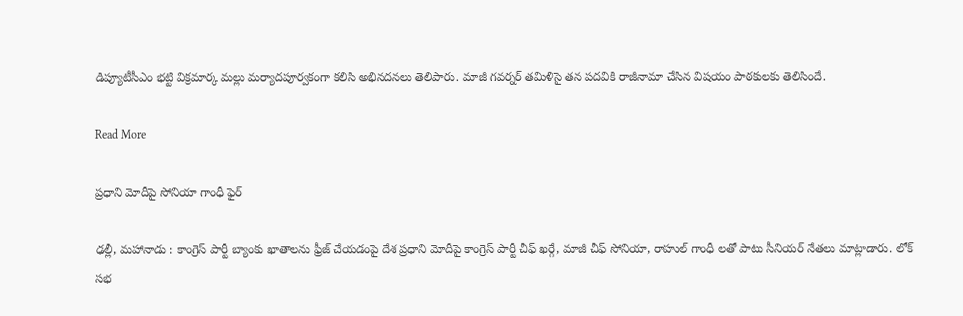డిప్యూటీసీఎం భట్టి విక్రమార్క మల్లు మర్యాదపూర్వకంగా కలిసి అభినదనలు తెలిపారు. మాజీ గవర్నర్‌ తమిళిసై తన పదవికి రాజీనామా చేసిన విషయం పాఠకులకు తెలిసిందే.

Read More

ప్రధాని మోదీపై సోనియా గాంధీ ఫైర్‌

ఢల్లీ, మహానాడు : కాంగ్రెస్‌ పార్టీ బ్యాంకు ఖాతాలను ఫ్రీజ్‌ చేయడంపై దేశ ప్రధాని మోదీపై కాంగ్రెస్‌ పార్టీ చీఫ్‌ ఖర్గే, మాజీ చీఫ్‌ సోనియా, రాహుల్‌ గాంధీ లతో పాటు సీనియర్‌ నేతలు మాట్లాడారు. లోక్‌ సభ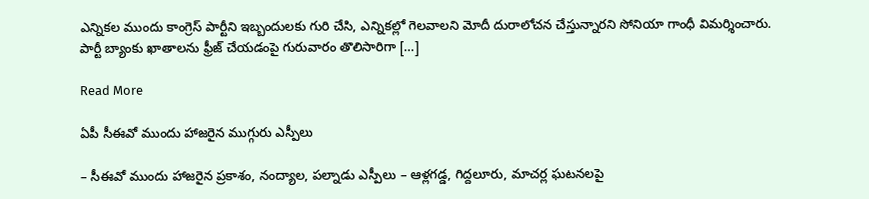ఎన్నికల ముందు కాంగ్రెస్‌ పార్టీని ఇబ్బందులకు గురి చేసి, ఎన్నికల్లో గెలవాలని మోదీ దురాలోచన చేస్తున్నారని సోనియా గాంధీ విమర్శించారు. పార్టీ బ్యాంకు ఖాతాలను ఫ్రీజ్‌ చేయడంపై గురువారం తొలిసారిగా […]

Read More

ఏపీ సీఈవో ముందు హాజరైన ముగ్గురు ఎస్పీలు

– సీఈవో ముందు హాజరైన ప్రకాశం, నంద్యాల, పల్నాడు ఎస్పీలు – ఆళ్లగడ్డ, గిద్దలూరు, మాచర్ల ఘటనలపై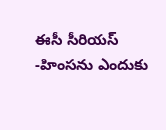ఈసీ సీరియస్ -హింసను ఎందుకు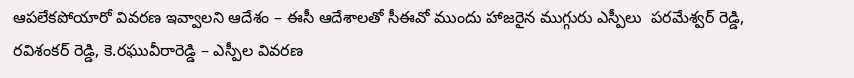ఆపలేకపోయారో వివరణ ఇవ్వాలని ఆదేశం – ఈసీ ఆదేశాలతో సీఈవో ముందు హాజరైన ముగ్గురు ఎస్పీలు  పరమేశ్వర్ రెడ్డి, రవిశంకర్ రెడ్డి, కె.రఘువీరారెడ్డి – ఎస్పీల వివరణ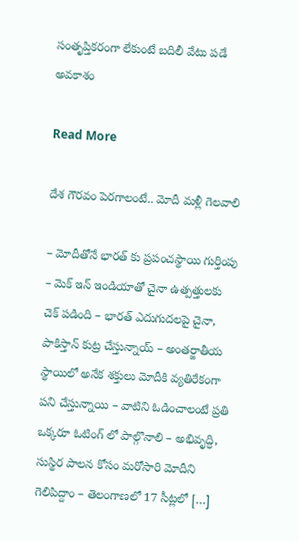సంతృప్తికరంగా లేకుంటే బదిలీ వేటు పడే అవకాశం

Read More

దేశ గౌరవం పెరగాలంటే.. మోదీ మళ్లీ గెలవాలి

– మోదీతోనే భారత్ కు ప్రపంచస్థాయి గుర్తింపు – మెక్ ఇన్ ఇండియాతో చైనా ఉత్పత్తులకు చెక్ పడింది – భారత్ ఎదుగుదలపై చైనా, పాకిస్తాన్ కుట్ర చేస్తున్నాయ్ – అంతర్జాతీయ స్థాయిలో అనేక శక్తులు మోదీకి వ్యతిరేకంగా పని చేస్తున్నాయి – వాటిని ఓడించాలంటే ప్రతి ఒక్కరూ ఓటింగ్ లో పాల్గొనాలి – అభివృద్ధి, సుస్థిర పాలన కోసం మరోసారి మోదీని గెలిపిద్దాం – తెలంగాణలో 17 సీట్లలో […]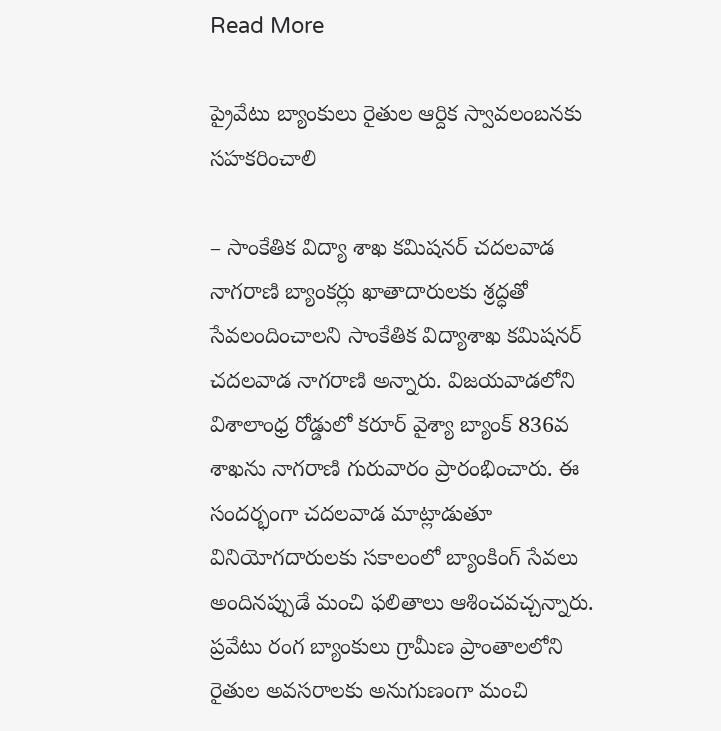Read More

ప్రైవేటు బ్యాంకులు రైతుల ఆర్దిక స్వావలంబనకు సహకరించాలి

– సాంకేతిక విద్యా శాఖ కమిషనర్ చదలవాడ నాగరాణి బ్యాంకర్లు ఖాతాదారులకు శ్రద్ధతో సేవలందించాలని సాంకేతిక విద్యాశాఖ కమిషనర్ చదలవాడ నాగరాణి అన్నారు. విజయవాడలోని విశాలాంధ్ర రోడ్డులో కరూర్ వైశ్యా బ్యాంక్ 836వ శాఖను నాగరాణి గురువారం ప్రారంభించారు. ఈ సందర్భంగా చదలవాడ మాట్లాడుతూ వినియోగదారులకు సకాలంలో బ్యాంకింగ్ సేవలు అందినప్పుడే మంచి ఫలితాలు ఆశించవచ్చన్నారు. ప్రవేటు రంగ బ్యాంకులు గ్రామీణ ప్రాంతాలలోని రైతుల అవసరాలకు అనుగుణంగా మంచి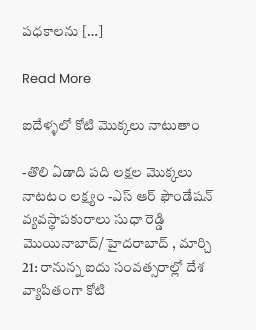పధకాలను […]

Read More

ఐదేళ్ళలో కోటి మొక్కలు నాటుతాం

-తొలి ఏడాది పది లక్షల మొక్కలు నాటటం లక్ష్యం -ఎస్ ఆర్ ఫౌండేషన్ వ్యవస్థాపకురాలు సుధా రెడ్డి మొయినాబాద్/ హైదరాబాద్ , మార్చి 21: రానున్న ఐదు సంవత్సరాల్లో దేశ వ్యాపితంగా కోటి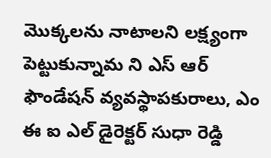మొక్కలను నాటాలని లక్ష్యంగా పెట్టుకున్నామ ని ఎస్ ఆర్ ఫౌండేషన్ వ్యవస్థాపకురాలు, ఎం ఈ ఐ ఎల్ డైరెక్టర్ సుధా రెడ్డి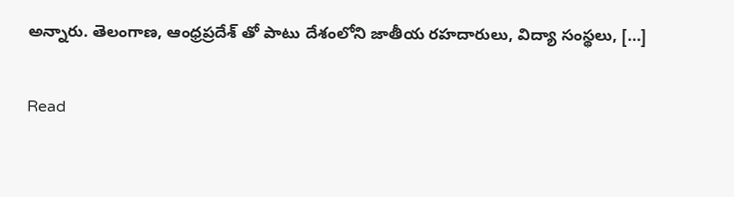అన్నారు. తెలంగాణ, ఆంధ్రప్రదేశ్ తో పాటు దేశంలోని జాతీయ రహదారులు, విద్యా సంస్థలు, […]

Read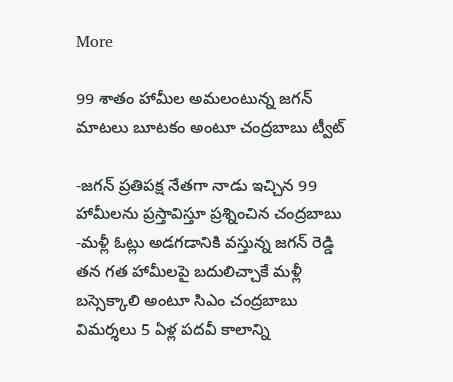More

99 శాతం హామీల అమలంటున్న జగన్ మాటలు బూటకం అంటూ చంద్రబాబు ట్వీట్

-జగన్ ప్రతిపక్ష నేతగా నాడు ఇచ్చిన 99 హామీలను ప్రస్తావిస్తూ ప్రశ్నించిన చంద్రబాబు -మళ్లీ ఓట్లు అడగడానికి వస్తున్న జగన్ రెడ్డి తన గత హామీలపై బదులిచ్చాకే మళ్లీ బస్సెక్కాలి అంటూ సిఎం చంద్రబాబు విమర్శలు 5 ఏళ్ల పదవీ కాలాన్ని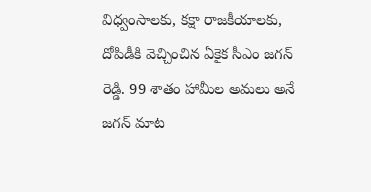విధ్వంసాలకు, కక్షా రాజకీయాలకు, దోపిడీకి వెచ్చించిన ఏకైక సీఎం జగన్ రెడ్డి. 99 శాతం హామీల అమలు అనే జగన్ మాట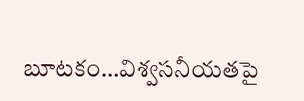బూటకం…విశ్వసనీయతపై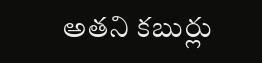అతని కబుర్లు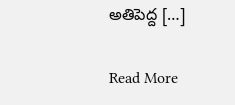అతిపెద్ద […]

Read More